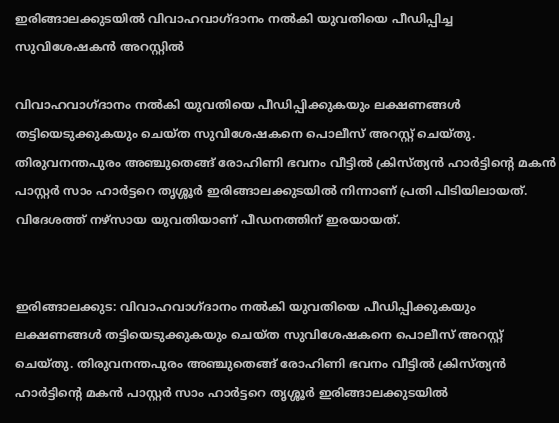ഇരിങ്ങാലക്കുടയിൽ വിവാഹവാഗ്ദാനം നൽകി യുവതിയെ പീഡിപ്പിച്ച സുവിശേഷകൻ അറസ്റ്റിൽ

വിവാഹവാഗ്ദാനം നൽകി യുവതിയെ പീഡിപ്പിക്കുകയും ലക്ഷണങ്ങൾ തട്ടിയെടുക്കുകയും ചെയ്ത സുവിശേഷകനെ പൊലീസ് അറസ്റ്റ് ചെയ്തു. തിരുവനന്തപുരം അഞ്ചുതെങ്ങ് രോഹിണി ഭവനം വീട്ടിൽ ക്രിസ്ത്യൻ ഹാർട്ടിന്റെ മകൻ പാസ്റ്റർ സാം ഹാർട്ടറെ തൃശ്ശൂർ ഇരിങ്ങാലക്കുടയിൽ നിന്നാണ് പ്രതി പിടിയിലായത്. വിദേശത്ത് നഴ്‌സായ യുവതിയാണ് പീഡനത്തിന് ഇരയായത്.


ഇരിങ്ങാലക്കുട: വിവാഹവാഗ്ദാനം നൽകി യുവതിയെ പീഡിപ്പിക്കുകയും ലക്ഷണങ്ങൾ തട്ടിയെടുക്കുകയും ചെയ്ത സുവിശേഷകനെ പൊലീസ് അറസ്റ്റ് ചെയ്തു. തിരുവനന്തപുരം അഞ്ചുതെങ്ങ് രോഹിണി ഭവനം വീട്ടിൽ ക്രിസ്ത്യൻ ഹാർട്ടിന്റെ മകൻ പാസ്റ്റർ സാം ഹാർട്ടറെ തൃശ്ശൂർ ഇരിങ്ങാലക്കുടയിൽ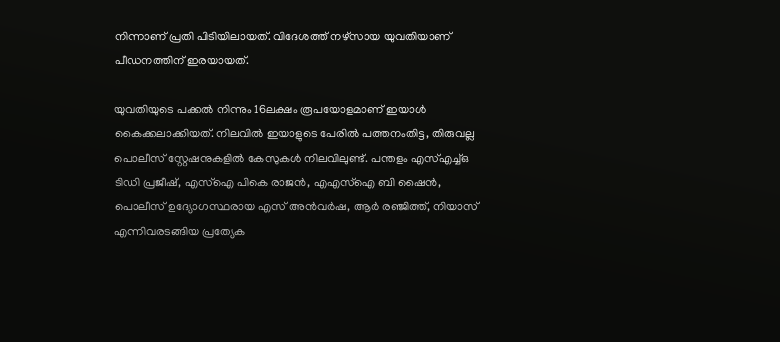നിന്നാണ് പ്രതി പിടിയിലായത്. വിദേശത്ത് നഴ്‌സായ യുവതിയാണ് പീഡനത്തിന് ഇരയായത്.

യുവതിയുടെ പക്കൽ നിന്നും 16ലക്ഷം രൂപയോളമാണ് ഇയാൾ കൈക്കലാക്കിയത്. നിലവിൽ ഇയാളുടെ പേരിൽ പത്തനംതിട്ട, തിരുവല്ല പൊലീസ് സ്റ്റേഷനുകളിൽ കേസുകൾ നിലവിലുണ്ട്. പന്തളം എസ്എച്ച്ഒ ടിഡി പ്രജീഷ്, എസ്‌ഐ പികെ രാജൻ, എഎസ്‌ഐ ബി ഷൈൻ, പൊലീസ് ഉദ്യോഗസ്ഥരായ എസ് അൻവർഷ, ആർ രഞ്ജിത്ത്, നിയാസ് എന്നിവരടങ്ങിയ പ്രത്യേക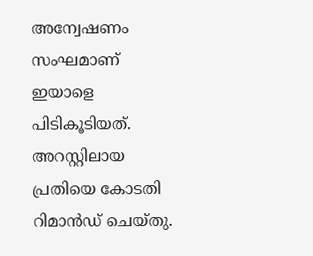അന്വേഷണം സംഘമാണ് ഇയാളെ പിടികൂടിയത്. അറസ്റ്റിലായ പ്രതിയെ കോടതി റിമാൻഡ് ചെയ്തു.